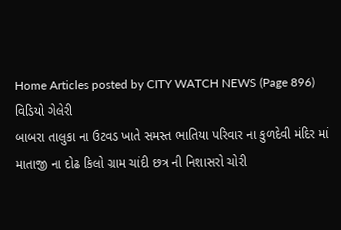Home Articles posted by CITY WATCH NEWS (Page 896)
વિડિયો ગેલેરી
બાબરા તાલુકા ના ઉટવડ ખાતે સમસ્ત ભાતિયા પરિવાર ના કુળદેવી મંદિર માં માતાજી ના દોઢ કિલો ગ્રામ ચાંદી છત્ર ની નિશાસરો ચોરી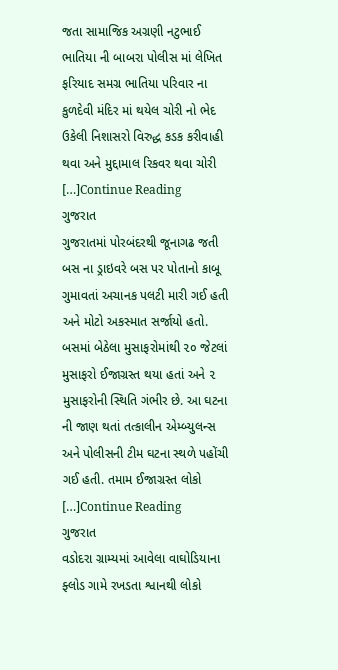જતા સામાજિક અગ્રણી નટુભાઈ ભાતિયા ની બાબરા પોલીસ માં લેખિત ફરિયાદ સમગ્ર ભાતિયા પરિવાર ના કુળદેવી મંદિર માં થયેલ ચોરી નો ભેદ ઉકેલી નિશાસરો વિરુદ્ધ કડક કરીવાહી થવા અને મુદ્દામાલ રિકવર થવા ચોરી […]Continue Reading
ગુજરાત
ગુજરાતમાં પોરબંદરથી જૂનાગઢ જતી બસ ના ડ્રાઇવરે બસ પર પોતાનો કાબૂ ગુમાવતાં અચાનક પલટી મારી ગઈ હતી અને મોટો અકસ્માત સર્જાયો હતો. બસમાં બેઠેલા મુસાફરોમાંથી ૨૦ જેટલાં મુસાફરો ઈજાગ્રસ્ત થયા હતાં અને ૨ મુસાફરોની સ્થિતિ ગંભીર છે. આ ઘટના ની જાણ થતાં તત્કાલીન એમ્બ્યુલન્સ અને પોલીસની ટીમ ઘટના સ્થળે પહોંચી ગઈ હતી. તમામ ઈજાગ્રસ્ત લોકો […]Continue Reading
ગુજરાત
વડોદરા ગ્રામ્યમાં આવેલા વાઘોડિયાના ફ્લોડ ગામે રખડતા શ્વાનથી લોકો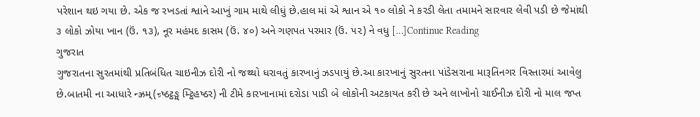પરેશાન થઇ ગયા છે. એક જ રખડતાં શ્વાને આખું ગામ માથે લીધું છે.હાલ માં એ શ્વાન એ ૧૦ લોકો ને કરડી લેતા તમામને સારવાર લેવી પડી છે જેમાંથી ૩ લોકો ઝોયા ખાન (ઉં. ૧૩), નૂર મહંમદ કાસમ (ઉં. ૪૦) અને ગણપત પરમાર (ઉં. ૫૨) ને વધુ […]Continue Reading
ગુજરાત
ગુજરાતના સુરતમાંથી પ્રતિબંધિત ચાઇનીઝ દોરી નો જથ્થો ધરાવતું કારખાનું ઝડપાયું છે.આ કારખાનું સુરતના પાંડેસરાના મારૂતિનગર વિસ્તારમાં આવેલુ છે.બાતમી ના આધારે ન્ઝ્રમ્(ન્ર્ષ્ઠટ્ઠઙ્મ મ્ટ્ઠિહષ્ઠર) ની ટીમે કારખાનામાં દરોડા પાડી બે લોકોની અટકાયત કરી છે અને લાખોનો ચાઈનીઝ દોરી નો માલ જપ્ત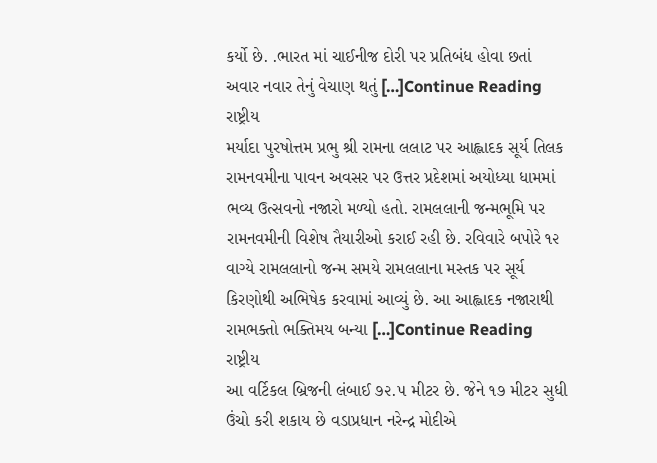કર્યો છે. .ભારત માં ચાઈનીજ દોરી પર પ્રતિબંધ હોવા છતાં અવાર નવાર તેનું વેચાણ થતું […]Continue Reading
રાષ્ટ્રીય
મર્યાદા પુરષોત્તમ પ્રભુ શ્રી રામના લલાટ પર આહ્લાદક સૂર્ય તિલક રામનવમીના પાવન અવસર પર ઉત્તર પ્રદેશમાં અયોધ્યા ધામમાં ભવ્ય ઉત્સવનો નજારો મળ્યો હતો. રામલલાની જન્મભૂમિ પર રામનવમીની વિશેષ તૈયારીઓ કરાઈ રહી છે. રવિવારે બપોરે ૧૨ વાગ્યે રામલલાનો જન્મ સમયે રામલલાના મસ્તક પર સૂર્ય કિરણોથી અભિષેક કરવામાં આવ્યું છે. આ આહ્લાદક નજારાથી રામભક્તો ભક્તિમય બન્યા […]Continue Reading
રાષ્ટ્રીય
આ વર્ટિકલ બ્રિજની લંબાઈ ૭૨.૫ મીટર છે. જેને ૧૭ મીટર સુધી ઉંચો કરી શકાય છે વડાપ્રધાન નરેન્દ્ર મોદીએ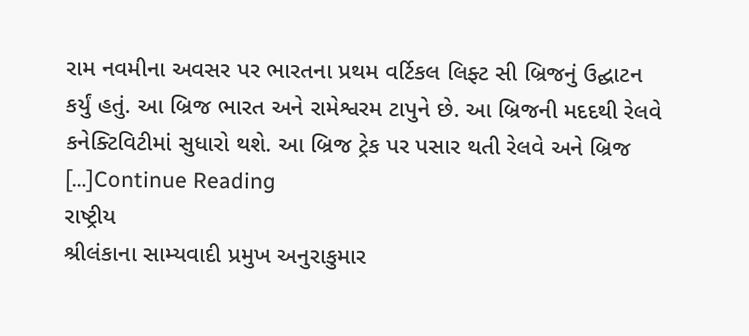રામ નવમીના અવસર પર ભારતના પ્રથમ વર્ટિકલ લિફ્ટ સી બ્રિજનું ઉદ્ઘાટન કર્યું હતું. આ બ્રિજ ભારત અને રામેશ્વરમ ટાપુને છે. આ બ્રિજની મદદથી રેલવે કનેક્ટિવિટીમાં સુધારો થશે. આ બ્રિજ ટ્રેક પર પસાર થતી રેલવે અને બ્રિજ […]Continue Reading
રાષ્ટ્રીય
શ્રીલંકાના સામ્યવાદી પ્રમુખ અનુરાકુમાર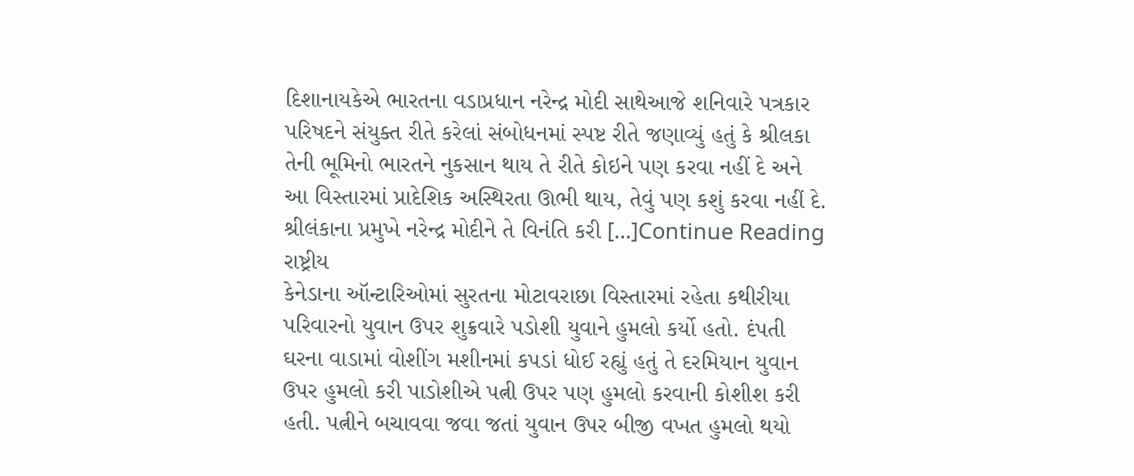દિશાનાયકેએ ભારતના વડાપ્રધાન નરેન્દ્ર મોદી સાથેઆજે શનિવારે પત્રકાર પરિષદને સંયુક્ત રીતે કરેલાં સંબોધનમાં સ્પષ્ટ રીતે જણાવ્યું હતું કે શ્રીલકા તેની ભૂમિનો ભારતને નુકસાન થાય તે રીતે કોઇને પણ કરવા નહીં દે અને આ વિસ્તારમાં પ્રાદેશિક અસ્થિરતા ઊભી થાય, તેવું પણ કશું કરવા નહીં દે. શ્રીલંકાના પ્રમુખે નરેન્દ્ર મોદીને તે વિનંતિ કરી […]Continue Reading
રાષ્ટ્રીય
કેનેડાના ઑન્ટારિઓમાં સુરતના મોટાવરાછા વિસ્તારમાં રહેતા કથીરીયા પરિવારનો યુવાન ઉપર શુક્રવારે પડોશી યુવાને હુમલો કર્યો હતો. દંપતી ઘરના વાડામાં વોશીંગ મશીનમાં કપડાં ધોઈ રહ્યું હતું તે દરમિયાન યુવાન ઉપર હુમલો કરી પાડોશીએ પત્ની ઉપર પણ હુમલો કરવાની કોશીશ કરી હતી. પત્નીને બચાવવા જવા જતાં યુવાન ઉપર બીજી વખત હુમલો થયો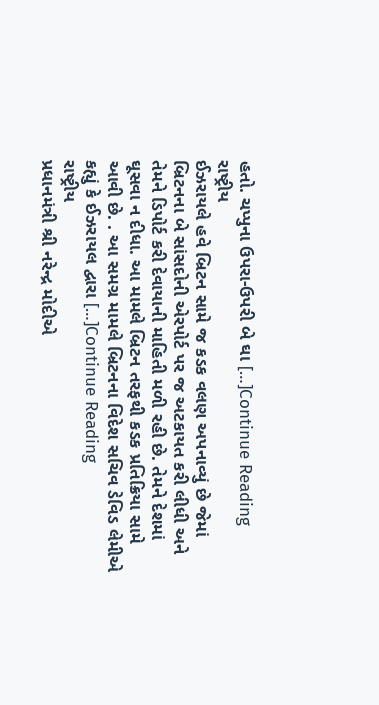હતો. ચપ્પુના ઉપરા-ઉપરી બે ઘા […]Continue Reading
રાષ્ટ્રીય
ઈઝરાયલે હવે બ્રિટન સામે જ કડક વલણ અપનાવ્યું છે જેમાં બ્રિટનના બે સાંસદોની એરપોર્ટ પર જ અટકાયત કરી લીધી અને તેમને ડિપોર્ટ કરી દેવાયાની માહિતી મળી રહી છે. તેમને દેશમાં ઘૂસવા ન દીધા. આ મામલે બ્રિટન તરફથી કડક પ્રતિક્રિયા સામે આવી છે. . આ સમગ્ર મામલે બ્રિટનના વિદેશ સચિવ ડેવિડ લેમીએ કહ્યું કે ઈઝરાયલ દ્વારા […]Continue Reading
રાષ્ટ્રીય
પ્રધાનમંત્રી શ્રી નરેન્દ્ર મોદીએ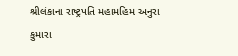શ્રીલંકાના રાષ્ટ્રપતિ મહામહિમ અનુરા કુમારા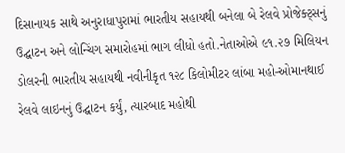દિસાનાયક સાથે અનુરાધાપુરામાં ભારતીય સહાયથી બનેલા બે રેલવે પ્રોજેક્ટ્સનું ઉદ્ઘાટન અને લોન્ચિંગ સમારોહમાં ભાગ લીધો હતો.નેતાઓએ ૯૧.૨૭ મિલિયન ડોલરની ભારતીય સહાયથી નવીનીકૃત ૧૨૮ કિલોમીટર લાંબા મહો-ઓમાનથાઈ રેલવે લાઇનનું ઉદ્ઘાટન કર્યું, ત્યારબાદ મહોથી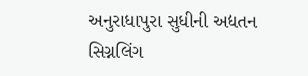અનુરાધાપુરા સુધીની અદ્યતન સિગ્નલિંગ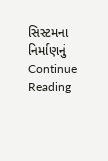સિસ્ટમના નિર્માણનું Continue Reading